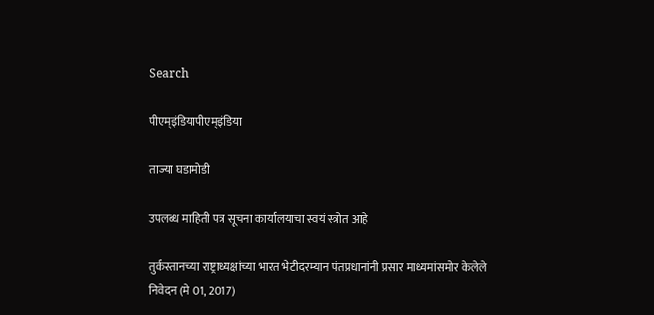Search

पीएम्इंडियापीएम्इंडिया

ताज्या घडामोडी

उपलब्ध माहिती पत्र सूचना कार्यालयाचा स्वयं स्त्रोत आहे

तुर्कस्तानच्या राष्ट्राध्यक्षांच्या भारत भेटीदरम्यान पंतप्रधानांनी प्रसार माध्यमांसमोर केलेले निवेदन (मे 01, 2017)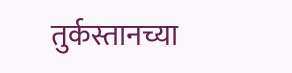तुर्कस्तानच्या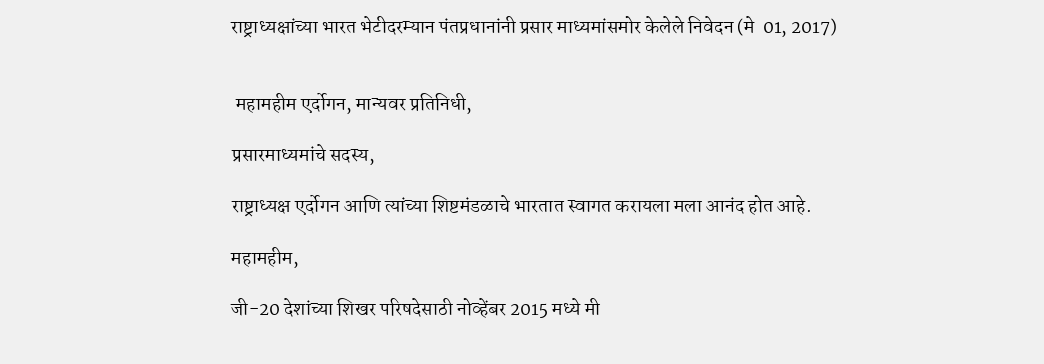राष्ट्राध्यक्षांच्या भारत भेटीदरम्यान पंतप्रधानांनी प्रसार माध्यमांसमोर केलेले निवेदन (मे  01, 2017)


 महामहीम एर्दोगन, मान्यवर प्रतिनिधी,

प्रसारमाध्यमांचे सदस्य,

राष्ट्राध्यक्ष एर्दोगन आणि त्यांच्या शिष्टमंडळाचे भारतात स्वागत करायला मला आनंद होत आहे.

महामहीम,

जी-20 देशांच्या शिखर परिषदेसाठी नोव्हेंबर 2015 मध्ये मी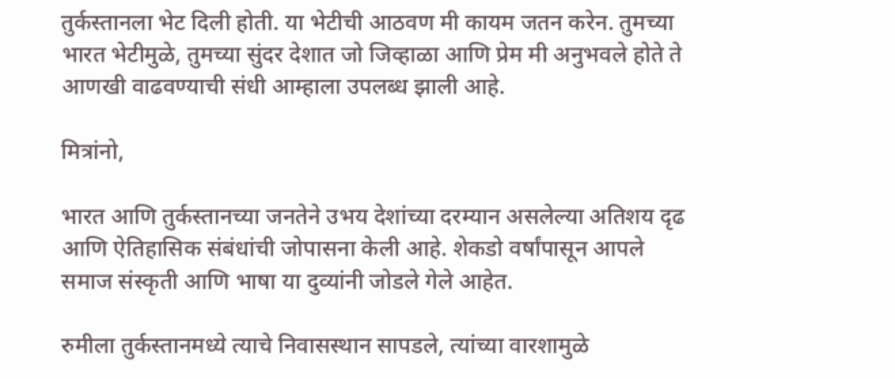तुर्कस्तानला भेट दिली होती. या भेटीची आठवण मी कायम जतन करेन. तुमच्या भारत भेटीमुळे, तुमच्या सुंदर देशात जो जिव्हाळा आणि प्रेम मी अनुभवले होते ते आणखी वाढवण्याची संधी आम्हाला उपलब्ध झाली आहे.

मित्रांनो,

भारत आणि तुर्कस्तानच्या जनतेने उभय देशांच्या दरम्यान असलेल्या अतिशय दृढ आणि ऐतिहासिक संबंधांची जोपासना केली आहे. शेकडो वर्षांपासून आपले समाज संस्कृती आणि भाषा या दुव्यांनी जोडले गेले आहेत.

रुमीला तुर्कस्तानमध्ये त्याचे निवासस्थान सापडले, त्यांच्या वारशामुळे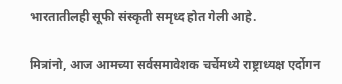भारतातीलही सूफी संस्कृती समृध्द होत गेली आहे.

मित्रांनो, आज आमच्या सर्वसमावेशक चर्चेमध्ये राष्ट्राध्यक्ष एर्दोगन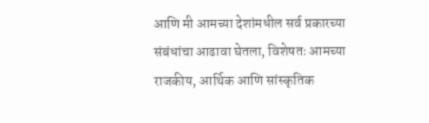आणि मी आमच्या देशांमधील सर्व प्रकारच्या संबंधांचा आढावा घेतला, विशेषतः आमच्या राजकीय, आर्थिक आणि सांस्कृतिक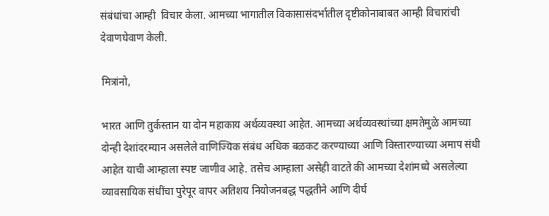संबंधांचा आम्ही  विचार केला. आमच्या भागातील विकासासंदर्भातील दृष्टीकोनाबाबत आम्ही विचारांची देवाणघेवाण केली.

मित्रांनो,

भारत आणि तुर्कस्तान या दोन महाकाय अर्थव्यवस्था आहेत. आमच्या अर्थव्यवस्थांच्या क्षमतेमुळे आमच्या दोन्ही देशांदरम्यान असलेले वाणिज्यिक संबंध अधिक बळकट करण्याच्या आणि विस्तारण्याच्या अमाप संधी आहेत याची आम्हाला स्पष्ट जाणीव आहे. तसेच आम्हाला असेही वाटते की आमच्या देशांमध्ये असलेल्या व्यावसायिक संधींचा पुरेपूर वापर अतिशय नियोजनबद्ध पद्धतीने आणि दीर्घ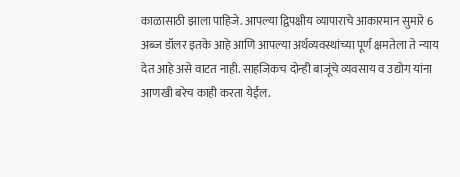काळासाठी झाला पाहिजे. आपल्या द्विपक्षीय व्यापाराचे आकारमान सुमारे 6 अब्ज डॉलर इतके आहे आणि आपल्या अर्थव्यवस्थांच्या पूर्ण क्षमतेला ते न्याय देत आहे असे वाटत नाही. साहजिकच दोन्ही बाजूंचे व्यवसाय व उद्योग यांना आणखी बरेच काही करता येईल.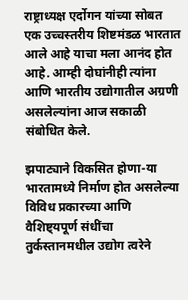राष्ट्राध्यक्ष एर्दोगन यांच्या सोबत एक उच्चस्तरीय शिष्टमंडळ भारतात आले आहे याचा मला आनंद होत आहे. आम्ही दोघांनीही त्यांना आणि भारतीय उद्योगातील अग्रणी असलेल्यांना आज सकाळी संबोधित केले.

झपाट्याने विकसित होणा-या भारतामध्ये निर्माण होत असलेल्या विविध प्रकारच्या आणि वैशिष्ट्यपूर्ण संधींचा तुर्कस्तानमधील उद्योग त्वरेने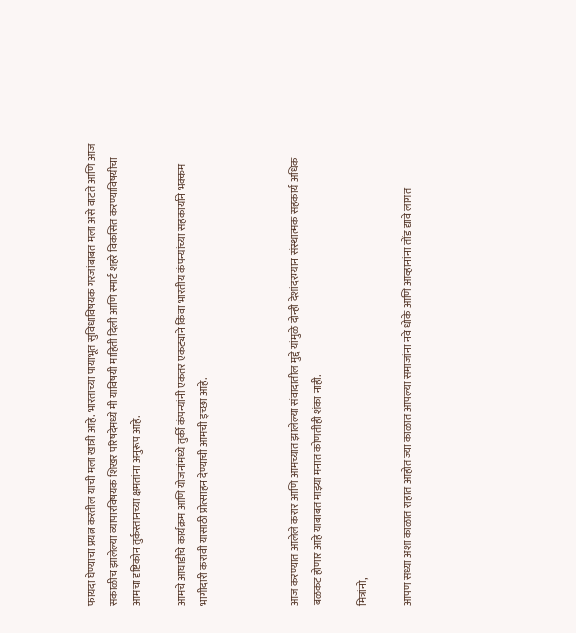फायदा घेण्याचा प्रयत्न करतील याची मला खात्री आहे. भारताच्या पायाभूत सुविधाविषयक गरजांबाबत मला असे वाटते आणि आज सकाळीच झालेल्या व्यापारविषयक शिखर परिषदेमध्ये मी याविषयी माहिती दिली आणि स्मार्ट शहरे विकसित करण्याविषयीचा आमचा दृष्टिकोन तुर्कस्तानच्या क्षमतांना अनुरूप आहे.

आमचे आघाडीचे कार्यक्रम आणि योजनांमध्ये तुर्की कंपन्यांनी एकतर एकट्याने किंवा भारतीय कंपन्यांच्या सहकार्याने भक्कम भागीदारी करावी यासाठी प्रोत्साहन देण्याची आमची इच्छा आहे.



आज करण्यात आलेले करार आणि आमच्यात झालेल्या संवादातील मुद्दे यांमुळे दोन्ही देशांदरम्यान संस्थात्मक सहकार्य अधिक बळकट होणार आहे याबाबत माझ्या मनात कोणतीही शंका नाही.

मित्रांनो,

आपण सध्या अशा काळात राहात आहोत ज्या काळात आपल्या समाजांना नवे धोके आणि आव्हानांना तोंड द्यावे लागत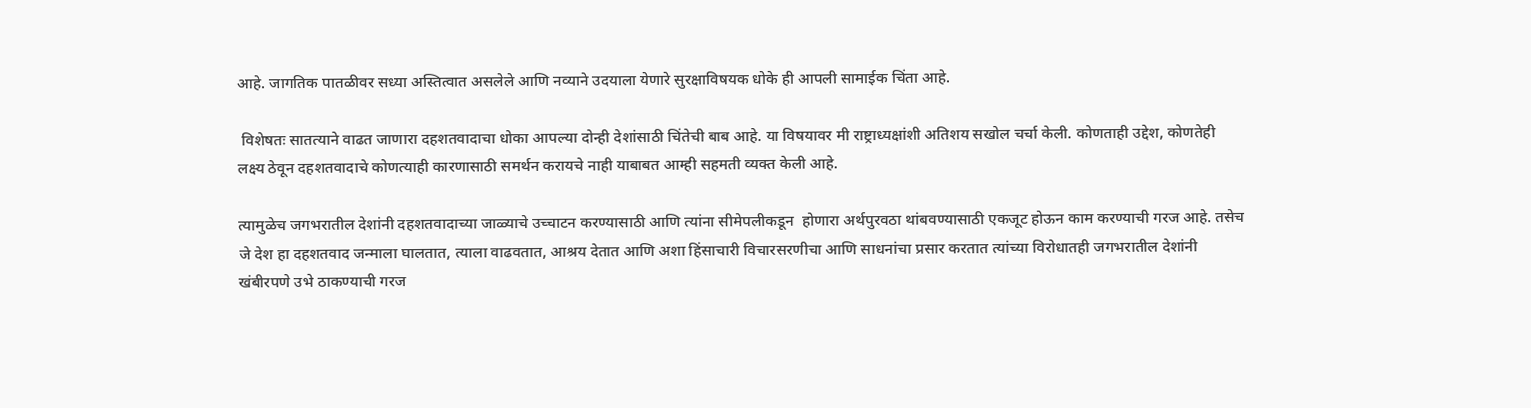आहे. जागतिक पातळीवर सध्या अस्तित्वात असलेले आणि नव्याने उदयाला येणारे सुरक्षाविषयक धोके ही आपली सामाईक चिंता आहे.

 विशेषतः सातत्याने वाढत जाणारा दहशतवादाचा धोका आपल्या दोन्ही देशांसाठी चिंतेची बाब आहे. या विषयावर मी राष्ट्राध्यक्षांशी अतिशय सखोल चर्चा केली. कोणताही उद्देश, कोणतेही लक्ष्य ठेवून दहशतवादाचे कोणत्याही कारणासाठी समर्थन करायचे नाही याबाबत आम्ही सहमती व्यक्त केली आहे.

त्यामुळेच जगभरातील देशांनी दहशतवादाच्या जाळ्याचे उच्चाटन करण्यासाठी आणि त्यांना सीमेपलीकडून  होणारा अर्थपुरवठा थांबवण्यासाठी एकजूट होऊन काम करण्याची गरज आहे. तसेच जे देश हा दहशतवाद जन्माला घालतात, त्याला वाढवतात, आश्रय देतात आणि अशा हिंसाचारी विचारसरणीचा आणि साधनांचा प्रसार करतात त्यांच्या विरोधातही जगभरातील देशांनी खंबीरपणे उभे ठाकण्याची गरज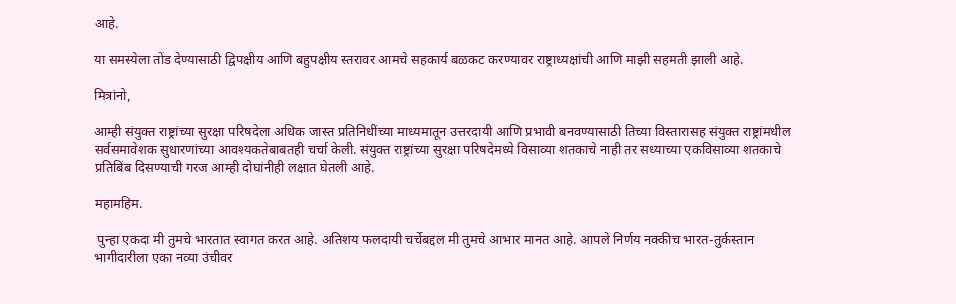आहे.

या समस्येला तोंड देण्यासाठी द्विपक्षीय आणि बहुपक्षीय स्तरावर आमचे सहकार्य बळकट करण्यावर राष्ट्राध्यक्षांची आणि माझी सहमती झाली आहे.

मित्रांनो,

आम्ही संयुक्त राष्ट्रांच्या सुरक्षा परिषदेला अधिक जास्त प्रतिनिधींच्या माध्यमातून उत्तरदायी आणि प्रभावी बनवण्यासाठी तिच्या विस्तारासह संयुक्त राष्ट्रांमधील सर्वसमावेशक सुधारणांच्या आवश्यकतेबाबतही चर्चा केली. संयुक्त राष्ट्रांच्या सुरक्षा परिषदेमध्ये विसाव्या शतकाचे नाही तर सध्याच्या एकविसाव्या शतकाचे प्रतिबिंब दिसण्याची गरज आम्ही दोघांनीही लक्षात घेतली आहे.

महामहिम.

 पुन्हा एकदा मी तुमचे भारतात स्वागत करत आहे. अतिशय फलदायी चर्चेबद्दल मी तुमचे आभार मानत आहे. आपले निर्णय नक्कीच भारत-तुर्कस्तान भागीदारीला एका नव्या उंचीवर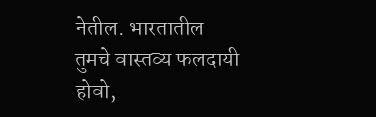नेतील. भारतातील तुमचे वास्तव्य फलदायी होवो,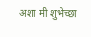अशा मी शुभेच्छा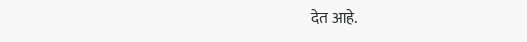देत आहे.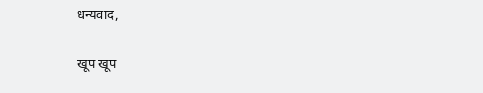धन्यवाद,

खूप खूप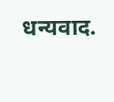धन्यवाद.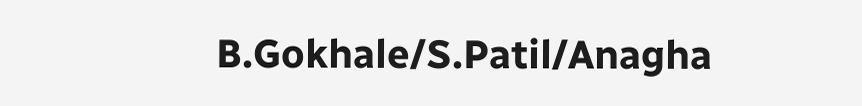B.Gokhale/S.Patil/Anagha